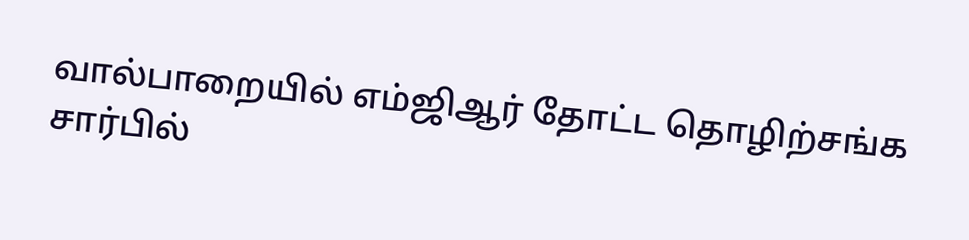வால்பாறையில் எம்ஜிஆர் தோட்ட தொழிற்சங்க சார்பில்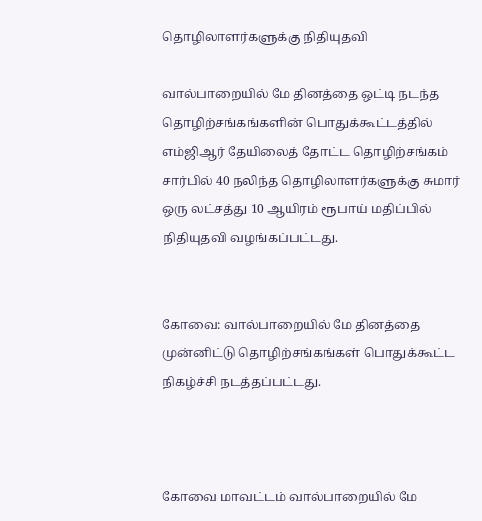தொழிலாளர்களுக்கு நிதியுதவி

வால்பாறையில் மே தினத்தை ஒட்டி நடந்த தொழிற்சங்கங்களின் பொதுக்கூட்டத்தில் எம்ஜிஆர் தேயிலைத் தோட்ட தொழிற்சங்கம் சார்பில் 40 நலிந்த தொழிலாளர்களுக்கு சுமார் ஒரு லட்சத்து 10 ஆயிரம் ரூபாய் மதிப்பில் நிதியுதவி வழங்கப்பட்டது.


கோவை: வால்பாறையில் மே தினத்தை முன்னிட்டு தொழிற்சங்கங்கள் பொதுக்கூட்ட நிகழ்ச்சி நடத்தப்பட்டது.



கோவை மாவட்டம் வால்பாறையில் மே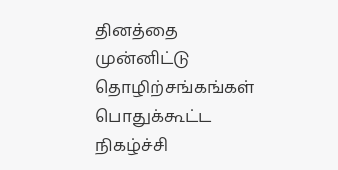தினத்தை முன்னிட்டு தொழிற்சங்கங்கள் பொதுக்கூட்ட நிகழ்ச்சி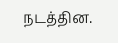நடத்தின.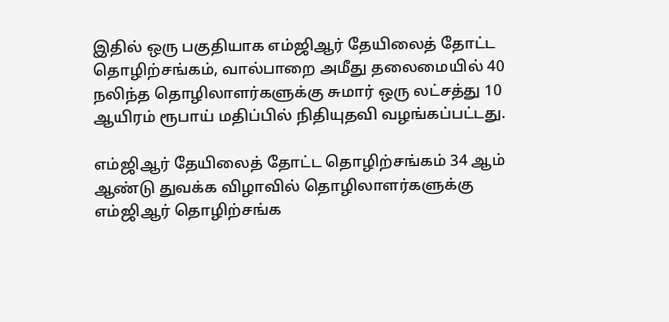இதில் ஒரு பகுதியாக எம்ஜிஆர் தேயிலைத் தோட்ட தொழிற்சங்கம், வால்பாறை அமீது தலைமையில் 40 நலிந்த தொழிலாளர்களுக்கு சுமார் ஒரு லட்சத்து 10 ஆயிரம் ரூபாய் மதிப்பில் நிதியுதவி வழங்கப்பட்டது.

எம்ஜிஆர் தேயிலைத் தோட்ட தொழிற்சங்கம் 34 ஆம் ஆண்டு துவக்க விழாவில் தொழிலாளர்களுக்கு எம்ஜிஆர் தொழிற்சங்க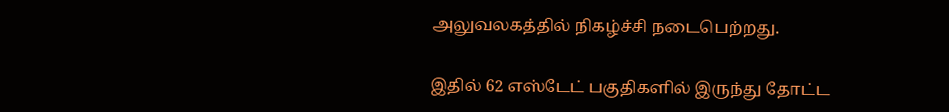அலுவலகத்தில் நிகழ்ச்சி நடைபெற்றது.

இதில் 62 எஸ்டேட் பகுதிகளில் இருந்து தோட்ட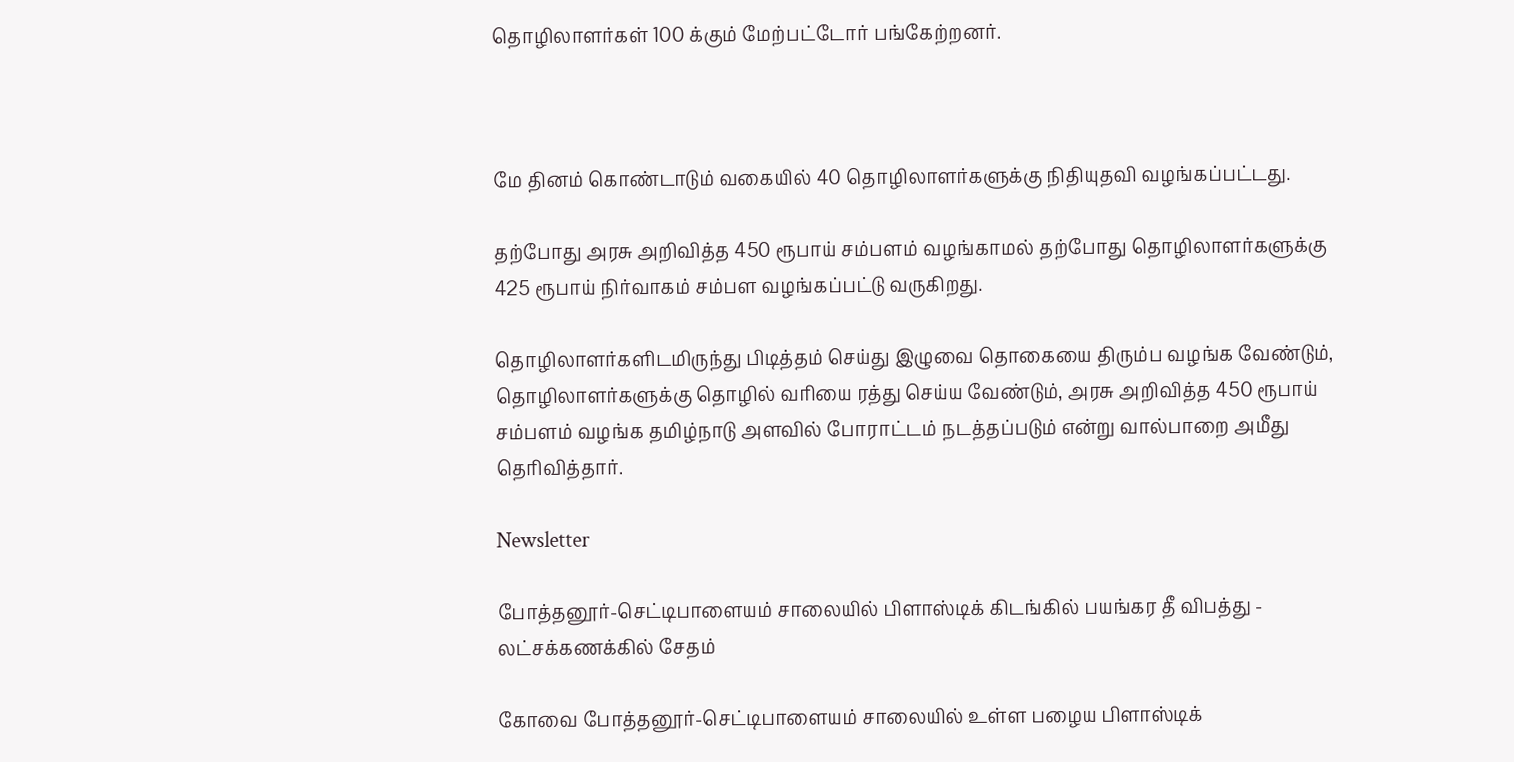தொழிலாளர்கள் 100 க்கும் மேற்பட்டோர் பங்கேற்றனர்.



மே தினம் கொண்டாடும் வகையில் 40 தொழிலாளர்களுக்கு நிதியுதவி வழங்கப்பட்டது.

தற்போது அரசு அறிவித்த 450 ரூபாய் சம்பளம் வழங்காமல் தற்போது தொழிலாளர்களுக்கு 425 ரூபாய் நிர்வாகம் சம்பள வழங்கப்பட்டு வருகிறது.

தொழிலாளர்களிடமிருந்து பிடித்தம் செய்து இழுவை தொகையை திரும்ப வழங்க வேண்டும், தொழிலாளர்களுக்கு தொழில் வரியை ரத்து செய்ய வேண்டும், அரசு அறிவித்த 450 ரூபாய் சம்பளம் வழங்க தமிழ்நாடு அளவில் போராட்டம் நடத்தப்படும் என்று வால்பாறை அமீது தெரிவித்தார்.

Newsletter

போத்தனூர்-செட்டிபாளையம் சாலையில் பிளாஸ்டிக் கிடங்கில் பயங்கர தீ விபத்து - லட்சக்கணக்கில் சேதம்

கோவை போத்தனூர்-செட்டிபாளையம் சாலையில் உள்ள பழைய பிளாஸ்டிக்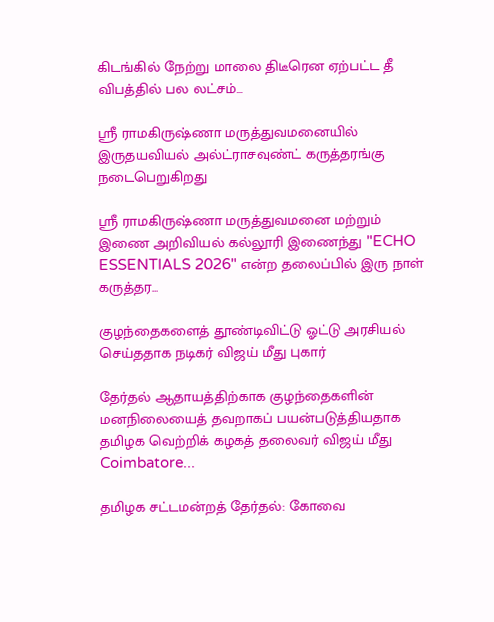கிடங்கில் நேற்று மாலை திடீரென ஏற்பட்ட தீ விபத்தில் பல லட்சம்...

ஶ்ரீ ராமகிருஷ்ணா மருத்துவமனையில் இருதயவியல் அல்ட்ராசவுண்ட் கருத்தரங்கு நடைபெறுகிறது

ஶ்ரீ ராமகிருஷ்ணா மருத்துவமனை மற்றும் இணை அறிவியல் கல்லூரி இணைந்து "ECHO ESSENTIALS 2026" என்ற தலைப்பில் இரு நாள் கருத்தர...

குழந்தைகளைத் தூண்டிவிட்டு ஓட்டு அரசியல் செய்ததாக நடிகர் விஜய் மீது புகார்

தேர்தல் ஆதாயத்திற்காக குழந்தைகளின் மனநிலையைத் தவறாகப் பயன்படுத்தியதாக தமிழக வெற்றிக் கழகத் தலைவர் விஜய் மீது Coimbatore...

தமிழக சட்டமன்றத் தேர்தல்: கோவை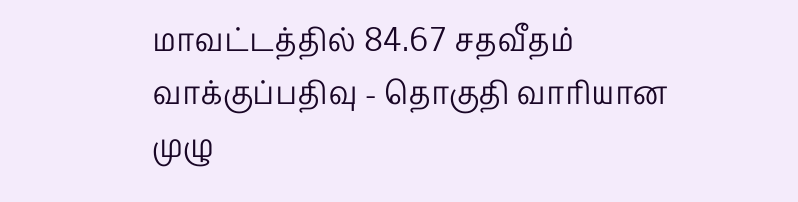மாவட்டத்தில் 84.67 சதவீதம் வாக்குப்பதிவு - தொகுதி வாரியான முழு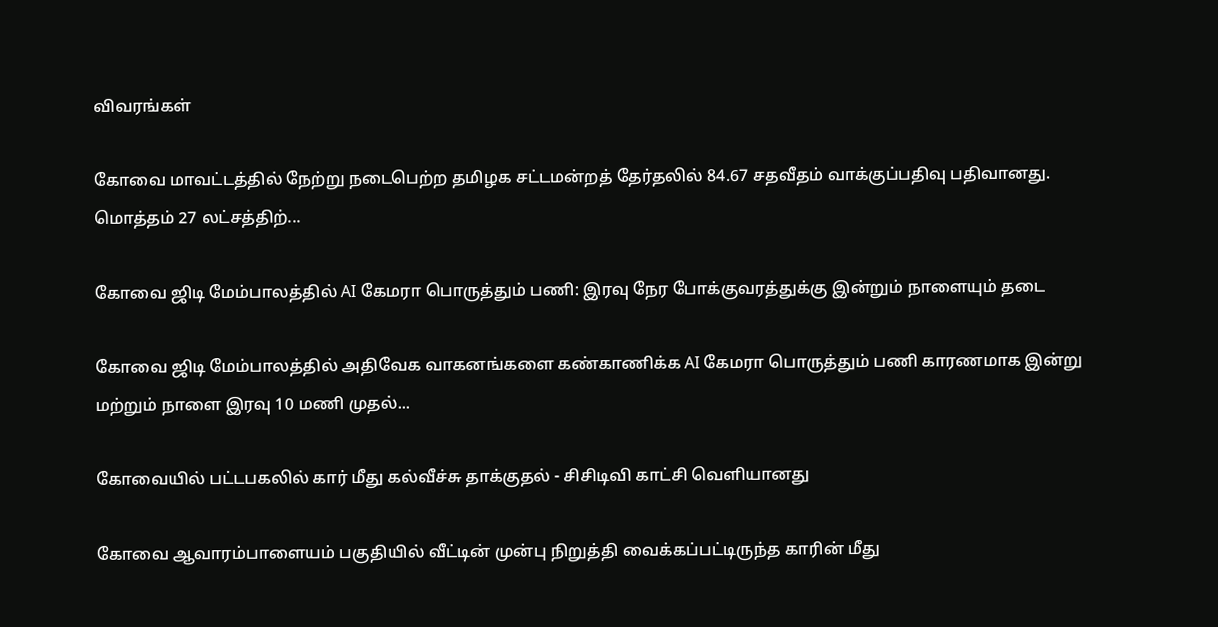விவரங்கள்

கோவை மாவட்டத்தில் நேற்று நடைபெற்ற தமிழக சட்டமன்றத் தேர்தலில் 84.67 சதவீதம் வாக்குப்பதிவு பதிவானது. மொத்தம் 27 லட்சத்திற்...

கோவை ஜிடி மேம்பாலத்தில் AI கேமரா பொருத்தும் பணி: இரவு நேர போக்குவரத்துக்கு இன்றும் நாளையும் தடை

கோவை ஜிடி மேம்பாலத்தில் அதிவேக வாகனங்களை கண்காணிக்க AI கேமரா பொருத்தும் பணி காரணமாக இன்று மற்றும் நாளை இரவு 10 மணி முதல்...

கோவையில் பட்டபகலில் கார் மீது கல்வீச்சு தாக்குதல் - சிசிடிவி காட்சி வெளியானது

கோவை ஆவாரம்பாளையம் பகுதியில் வீட்டின் முன்பு நிறுத்தி வைக்கப்பட்டிருந்த காரின் மீது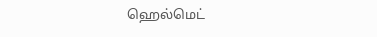ஹெல்மெட்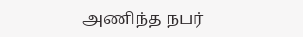அணிந்த நபர்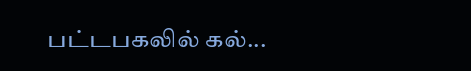பட்டபகலில் கல்...